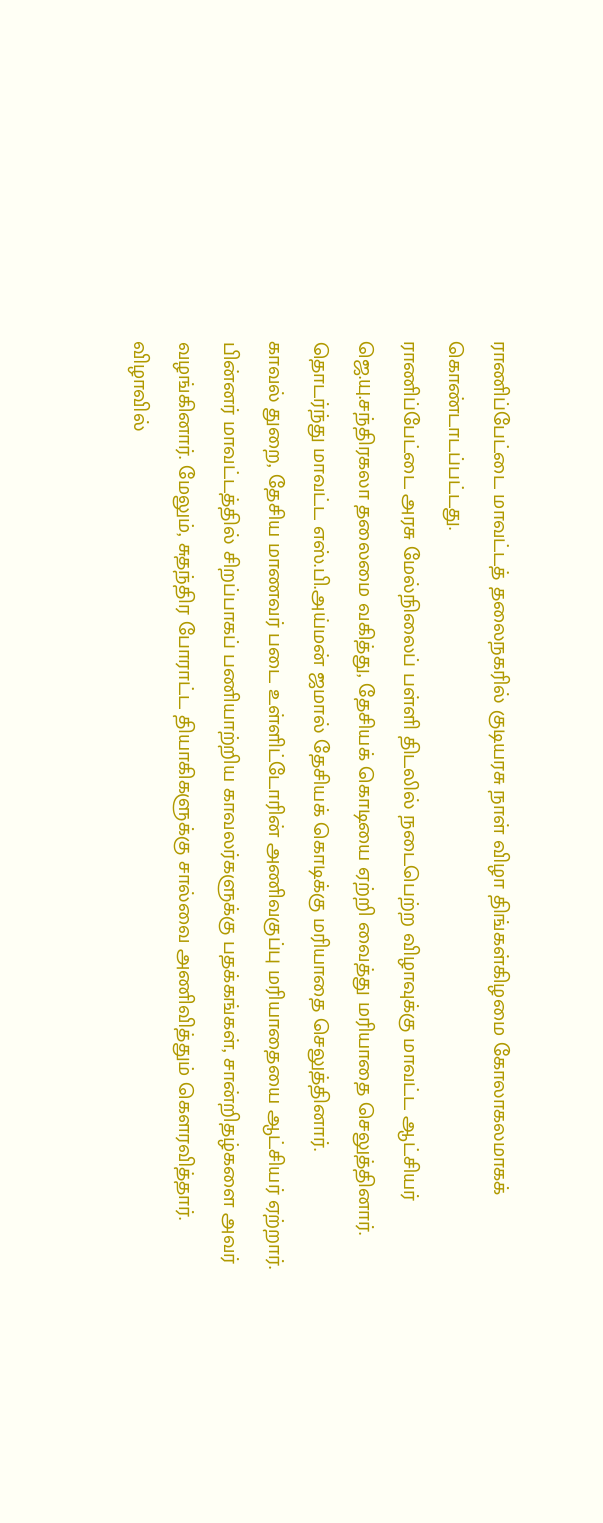ராணிப்பேட்டை மாவட்டத் தலைநகரில் குடியரசு நாள் விழா திங்கள்கிழமை கோலாகலமாகக் கொண்டாடப்பட்டது.
ராணிப்பேட்டை அரசு மேல்நிலைப் பள்ளி திடலில் நடைபெற்ற விழாவுக்கு மாவட்ட ஆட்சியர் ஜெ.யு.சந்திரகலா தலைமை வகித்து, தேசியக் கொடியை ஏற்றி வைத்து மரியாதை செலுத்தினார். தொடர்ந்து மாவட்ட எஸ்.பி.அய்மன் ஜமால் தேசியக் கொடிக்கு மரியாதை செலுத்தினார்.
காவல் துறை, தேசிய மாணவர் படை உள்ளிட்டோரின் அணிவகுப்பு மரியாதையை ஆட்சியர் ஏற்றார். பின்னர் மாவட்டத்தில் சிறப்பாகப் பணியாற்றிய காவலர்களுக்கு பதக்கங்கள், சான்றிதழ்களை அவர் வழங்கினார். மேலும், சுதந்திர போராட்ட தியாகிகளுக்கு சால்வை அணிவித்தும் கௌரவித்தார்.
விழாவில்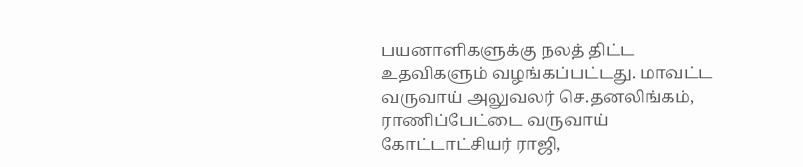பயனாளிகளுக்கு நலத் திட்ட உதவிகளும் வழங்கப்பட்டது. மாவட்ட வருவாய் அலுவலர் செ.தனலிங்கம், ராணிப்பேட்டை வருவாய் கோட்டாட்சியர் ராஜி,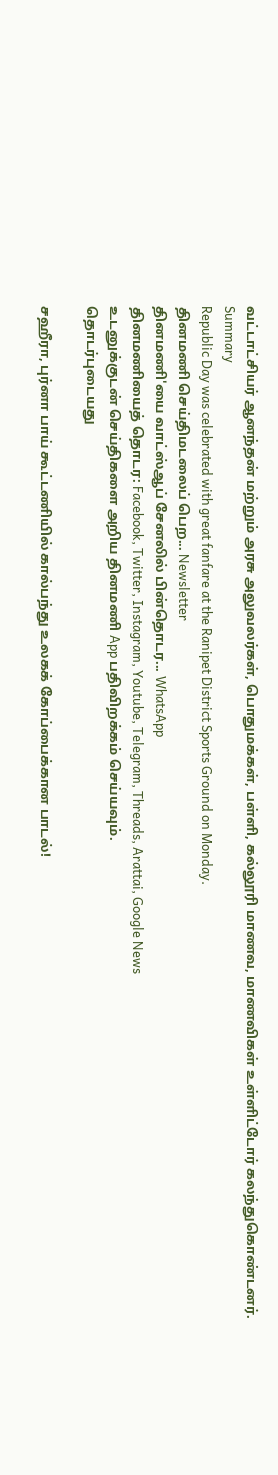வட்டாட்சியர் ஆனந்தன் மற்றும் அரசு அலுவலர்கள், பொதுமக்கள், பள்ளி, கல்லூரி மாணவ, மாணவிகள் உள்ளிட்டோர் கலந்துகொண்டனர்.
Summary
Republic Day was celebrated with great fanfare at the Ranipet District Sports Ground on Monday.
தினமணி செய்திமடலைப் பெற... Newsletter
தினமணி'யை வாட்ஸ்ஆப் சேனலில் பின்தொடர... WhatsApp
தினமணியைத் தொடர: Facebook, Twitter, Instagram, Youtube, Telegram, Threads, Arattai, Google News
உடனுக்குடன் செய்திகளை அறிய தினமணி App பதிவிறக்கம் செய்யவும்.
தொடர்புடையது

சஹீரா, புர்னா பாய் கூட்டணியில் கால்பந்து உலகக் கோப்பைக்கான பாடல்!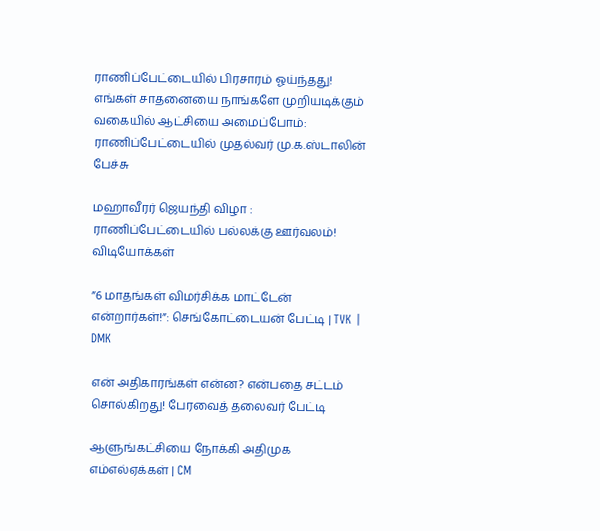ராணிப்பேட்டையில் பிரசாரம் ஓய்ந்தது!
எங்கள் சாதனையை நாங்களே முறியடிக்கும் வகையில் ஆட்சியை அமைப்போம்: ராணிப்பேட்டையில் முதல்வர் மு.க.ஸ்டாலின் பேச்சு

மஹாவீரர் ஜெயந்தி விழா : ராணிப்பேட்டையில் பல்லக்கு ஊர்வலம்!
விடியோக்கள்

”6 மாதங்கள் விமர்சிக்க மாட்டேன் என்றார்கள்!”: செங்கோட்டையன் பேட்டி | TVK | DMK

என் அதிகாரங்கள் என்ன? என்பதை சட்டம் சொல்கிறது! பேரவைத் தலைவர் பேட்டி

ஆளுங்கட்சியை நோக்கி அதிமுக எம்எல்ஏக்கள் | CM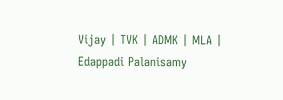Vijay | TVK | ADMK | MLA | Edappadi Palanisamy